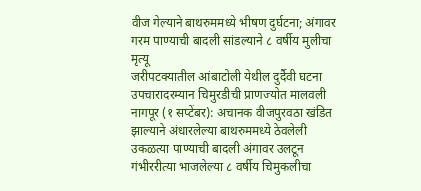वीज गेल्याने बाथरुममध्ये भीषण दुर्घटना; अंगावर गरम पाण्याची बादली सांडल्याने ८ वर्षीय मुलीचा मृत्यू
जरीपटक्यातील आंबाटोली येथील दुर्दैवी घटना
उपचारादरम्यान चिमुरडीची प्राणज्योत मालवली
नागपूर (१ सप्टेंबर): अचानक वीजपुरवठा खंडित झाल्याने अंधारलेल्या बाथरुममध्ये ठेवलेली उकळत्या पाण्याची बादली अंगावर उलटून गंभीररीत्या भाजलेल्या ८ वर्षीय चिमुकलीचा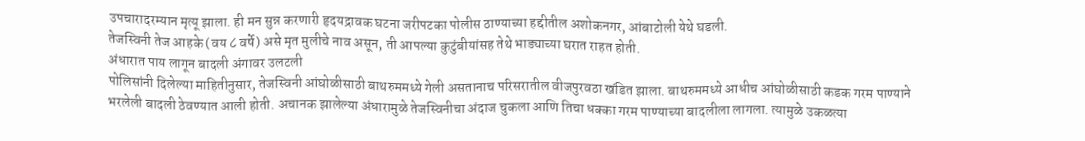उपचारादरम्यान मृत्यू झाला. ही मन सुन्न करणारी हृदयद्रावक घटना जरीपटका पोलीस ठाण्याच्या हद्दीतील अशोकनगर, आंबाटोली येथे घडली.
तेजस्विनी तेज आहके (वय ८ वर्षे) असे मृत मुलीचे नाव असून, ती आपल्या कुटुंबीयांसह तेथे भाड्याच्या घरात राहत होती.
अंधारात पाय लागून बादली अंगावर उलटली
पोलिसांनी दिलेल्या माहितीनुसार, तेजस्विनी आंघोळीसाठी बाथरुममध्ये गेली असतानाच परिसरातील वीजपुरवठा खंडित झाला. बाथरुममध्ये आधीच आंघोळीसाठी कडक गरम पाण्याने भरलेली बादली ठेवण्यात आली होती. अचानक झालेल्या अंधारामुळे तेजस्विनीचा अंदाज चुकला आणि तिचा धक्का गरम पाण्याच्या बादलीला लागला. त्यामुळे उकळत्या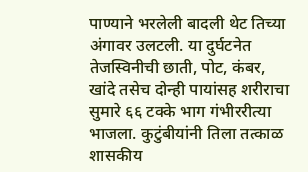पाण्याने भरलेली बादली थेट तिच्या अंगावर उलटली. या दुर्घटनेत तेजस्विनीची छाती, पोट, कंबर, खांदे तसेच दोन्ही पायांसह शरीराचा सुमारे ६६ टक्के भाग गंभीररीत्या भाजला. कुटुंबीयांनी तिला तत्काळ शासकीय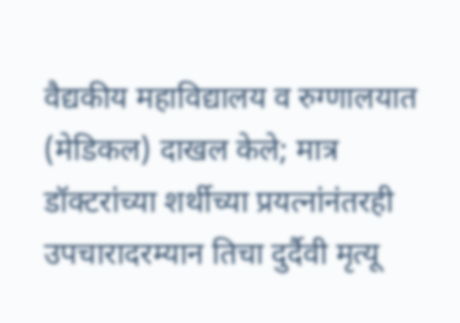वैद्यकीय महाविद्यालय व रुग्णालयात (मेडिकल) दाखल केले; मात्र डॉक्टरांच्या शर्थीच्या प्रयत्नांनंतरही उपचारादरम्यान तिचा दुर्दैवी मृत्यू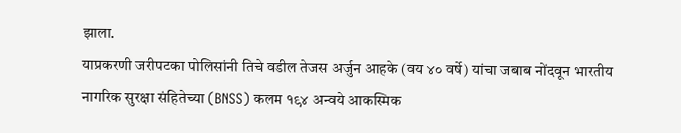झाला.
याप्रकरणी जरीपटका पोलिसांनी तिचे वडील तेजस अर्जुन आहके (वय ४० वर्षे) यांचा जबाब नोंदवून भारतीय नागरिक सुरक्षा संहितेच्या (BNSS) कलम १९४ अन्वये आकस्मिक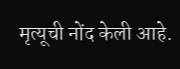मृत्यूची नोंद केली आहे.